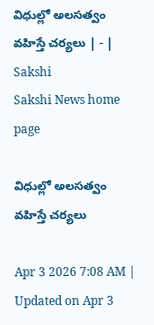విధుల్లో అలసత్వం వహిస్తే చర్యలు | - | Sakshi
Sakshi News home page

విధుల్లో అలసత్వం వహిస్తే చర్యలు

Apr 3 2026 7:08 AM | Updated on Apr 3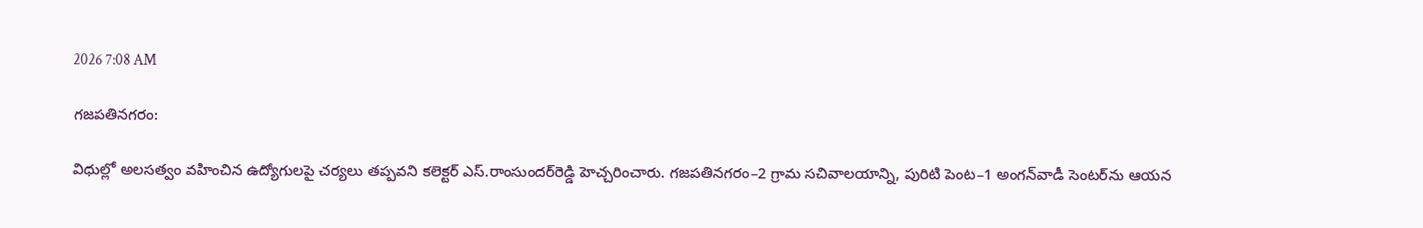2026 7:08 AM

గజపతినగరం:

విధుల్లో అలసత్వం వహించిన ఉద్యోగులపై చర్యలు తప్పవని కలెక్టర్‌ ఎస్‌.రాంసుందర్‌రెడ్డి హెచ్చరించారు. గజపతినగరం–2 గ్రామ సచివాలయాన్ని, పురిటి పెంట–1 అంగన్‌వాడీ సెంటర్‌ను ఆయన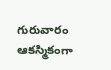గురువారం ఆకస్మికంగా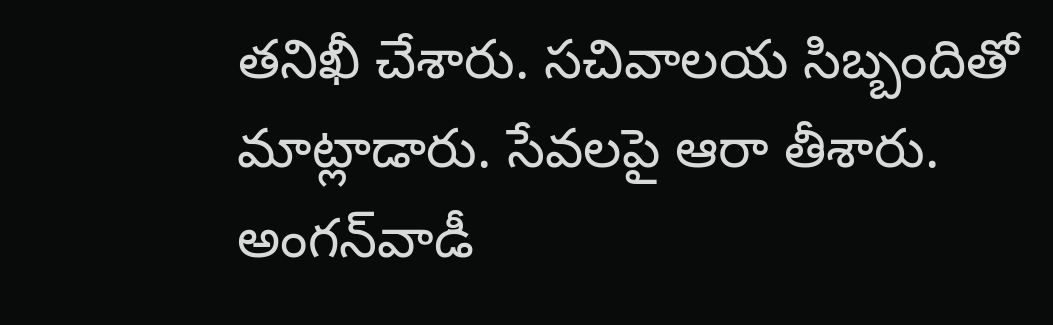తనిఖీ చేశారు. సచివాలయ సిబ్బందితో మాట్లాడారు. సేవలపై ఆరా తీశారు. అంగన్‌వాడీ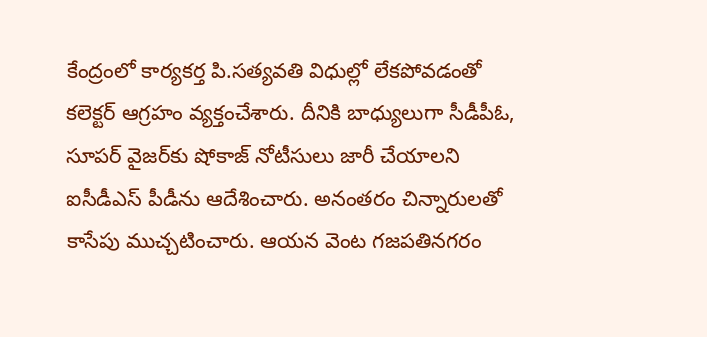కేంద్రంలో కార్యకర్త పి.సత్యవతి విధుల్లో లేకపోవడంతో కలెక్టర్‌ ఆగ్రహం వ్యక్తంచేశారు. దీనికి బాధ్యులుగా సీడీపీఓ, సూపర్‌ వైజర్‌కు షోకాజ్‌ నోటీసులు జారీ చేయాలని ఐసీడీఎస్‌ పీడీను ఆదేశించారు. అనంతరం చిన్నారులతో కాసేపు ముచ్చటించారు. ఆయన వెంట గజపతినగరం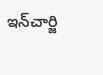ఇన్‌చార్జి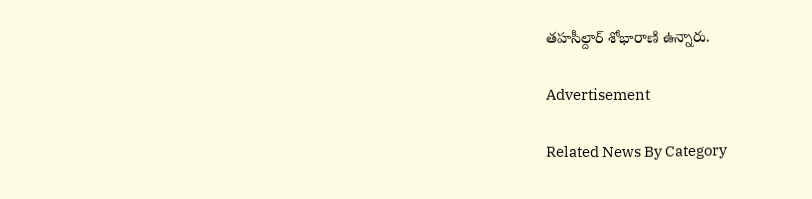తహసీల్దార్‌ శోభారాణి ఉన్నారు.

Advertisement

Related News By Category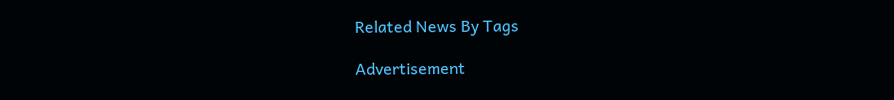Related News By Tags

Advertisement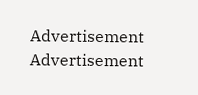Advertisement
Advertisement